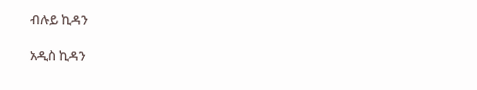ብሉይ ኪዳን

አዲስ ኪዳን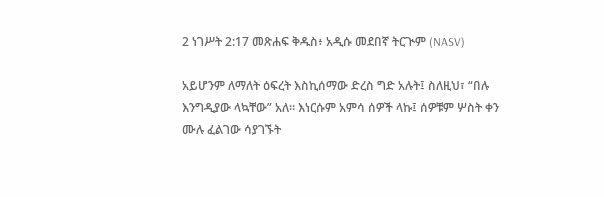2 ነገሥት 2:17 መጽሐፍ ቅዱስ፥ አዲሱ መደበኛ ትርጒም (NASV)

አይሆንም ለማለት ዕፍረት እስኪሰማው ድረስ ግድ አሉት፤ ስለዚህ፣ “በሉ እንግዲያው ላኳቸው” አለ። እነርሱም አምሳ ሰዎች ላኩ፤ ሰዎቹም ሦስት ቀን ሙሉ ፈልገው ሳያገኙት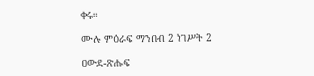ቀሩ።

ሙሉ ምዕራፍ ማንበብ 2 ነገሥት 2

ዐውደ-ጽሑፍ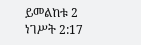ይመልከቱ 2 ነገሥት 2:17